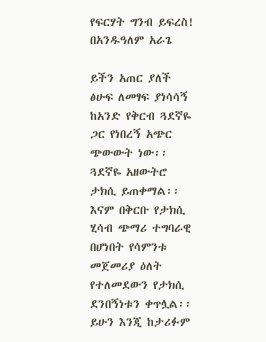የፍርሃት ግንብ ይፍረስ! በአንዱዓለም አራጌ

ይችን አጠር ያለች ፅሁፍ ለመፃፍ ያነሳሳኝ ከአንድ የቅርብ ጓደኛዬ ጋር የነበረኝ አጭር ጭውውት ነው፡፡ ጓደኛዬ አዘውትሮ ታክሲ ይጠቀማል፡፡ እናም በቅርቡ የታክሲ ሂሳብ ጭማሪ ተግባራዊ በሆነበት የሳምንቱ መጀመሪያ ዕለት የተለመደውን የታክሲ ደንበኝነቱን ቀጥሏል፡፡ ይሁን እንጂ ከታሪፉም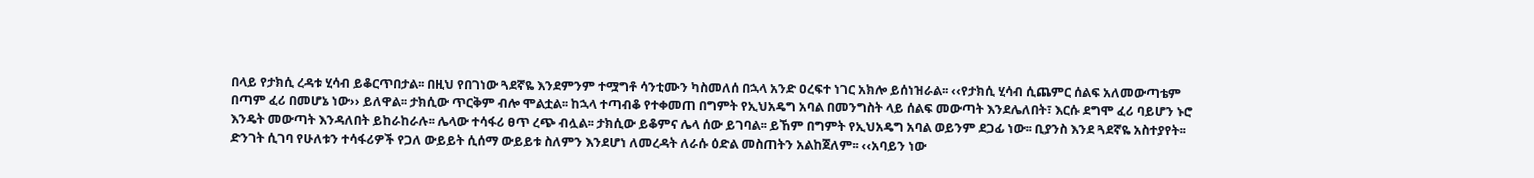በላይ የታክሲ ረዳቱ ሂሳብ ይቆርጥበታል፡፡ በዚህ የበገነው ጓደኛዬ እንደምንም ተሟግቶ ሳንቲሙን ካስመለሰ በኋላ አንድ ዐረፍተ ነገር አክሎ ይሰነዝራል፡፡ ‹‹የታክሲ ሂሳብ ሲጨምር ሰልፍ አለመውጣቴም በጣም ፈሪ በመሆኔ ነው›› ይለዋል፡፡ ታክሲው ጥርቅም ብሎ ሞልቷል፡፡ ከኋላ ተጣብቆ የተቀመጠ በግምት የኢህአዴግ አባል በመንግስት ላይ ሰልፍ መውጣት እንደሌለበት፣ እርሱ ደግሞ ፈሪ ባይሆን ኑሮ እንዴት መውጣት እንዳለበት ይከራከራሉ፡፡ ሌላው ተሳፋሪ ፀጥ ረጭ ብሏል፡፡ ታክሲው ይቆምና ሌላ ሰው ይገባል፡፡ ይኸም በግምት የኢህአዴግ አባል ወይንም ደጋፊ ነው፡፡ ቢያንስ እንደ ጓደኛዬ አስተያየት፡፡ ድንገት ሲገባ የሁለቱን ተሳፋሪዎች የጋለ ውይይት ሲሰማ ውይይቱ ስለምን እንደሆነ ለመረዳት ለራሱ ዕድል መስጠትን አልከጀለም፡፡ ‹‹አባይን ነው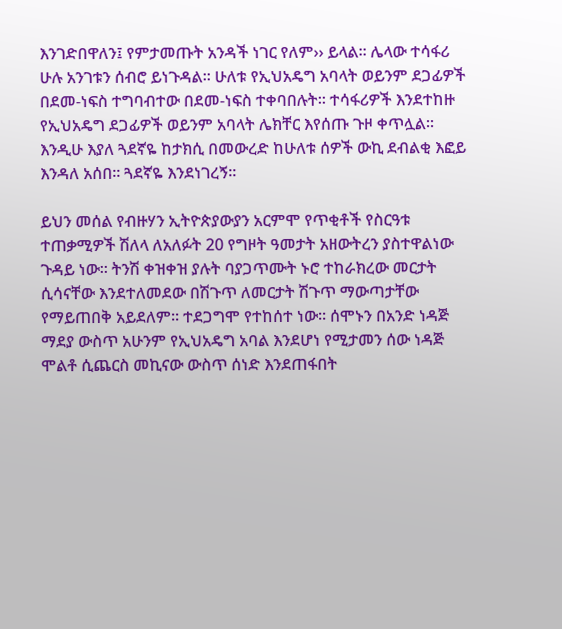እንገድበዋለን፤ የምታመጡት አንዳች ነገር የለም›› ይላል፡፡ ሌላው ተሳፋሪ ሁሉ አንገቱን ሰብሮ ይነጉዳል፡፡ ሁለቱ የኢህአዴግ አባላት ወይንም ደጋፊዎች በደመ-ነፍስ ተግባብተው በደመ-ነፍስ ተቀባበሉት፡፡ ተሳፋሪዎች እንደተከዙ የኢህአዴግ ደጋፊዎች ወይንም አባላት ሌክቸር እየሰጡ ጉዞ ቀጥሏል፡፡ እንዲሁ እያለ ጓደኛዬ ከታክሲ በመውረድ ከሁለቱ ሰዎች ውኪ ደብልቂ እፎይ እንዳለ አሰበ፡፡ ጓደኛዬ እንደነገረኝ፡፡

ይህን መሰል የብዙሃን ኢትዮጵያውያን አርምሞ የጥቂቶች የስርዓቱ ተጠቃሚዎች ሽለላ ለአለፉት 20 የግዞት ዓመታት አዘውትረን ያስተዋልነው ጉዳይ ነው፡፡ ትንሽ ቀዝቀዝ ያሉት ባያጋጥሙት ኑሮ ተከራክረው መርታት ሲሳናቸው እንደተለመደው በሽጉጥ ለመርታት ሽጉጥ ማውጣታቸው የማይጠበቅ አይደለም፡፡ ተደጋግሞ የተከሰተ ነው፡፡ ሰሞኑን በአንድ ነዳጅ ማደያ ውስጥ አሁንም የኢህአዴግ አባል እንደሆነ የሚታመን ሰው ነዳጅ ሞልቶ ሲጨርስ መኪናው ውስጥ ሰነድ እንደጠፋበት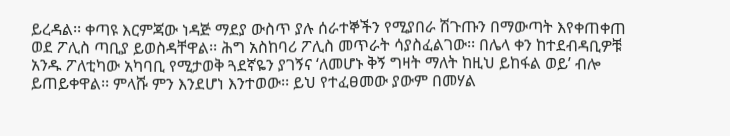ይረዳል፡፡ ቀጣዩ እርምጃው ነዳጅ ማደያ ውስጥ ያሉ ሰራተኞችን የሚያበራ ሽጉጡን በማውጣት እየቀጠቀጠ ወደ ፖሊስ ጣቢያ ይወስዳቸዋል፡፡ ሕግ አስከባሪ ፖሊስ መጥራት ሳያስፈልገው፡፡ በሌላ ቀን ከተደብዳቢዎቹ አንዱ ፖለቲካው አካባቢ የሚታወቅ ጓደኛዬን ያገኝና ‘ለመሆኑ ቅኝ ግዛት ማለት ከዚህ ይከፋል ወይ’ ብሎ ይጠይቀዋል፡፡ ምላሹ ምን እንደሆነ እንተወው፡፡ ይህ የተፈፀመው ያውም በመሃል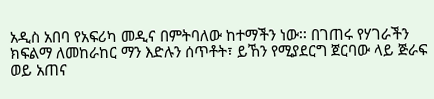አዲስ አበባ የአፍሪካ መዲና በምትባለው ከተማችን ነው፡፡ በገጠሩ የሃገራችን ክፍልማ ለመከራከር ማን እድሉን ሰጥቶት፣ ይኸን የሚያደርግ ጀርባው ላይ ጅራፍ ወይ አጠና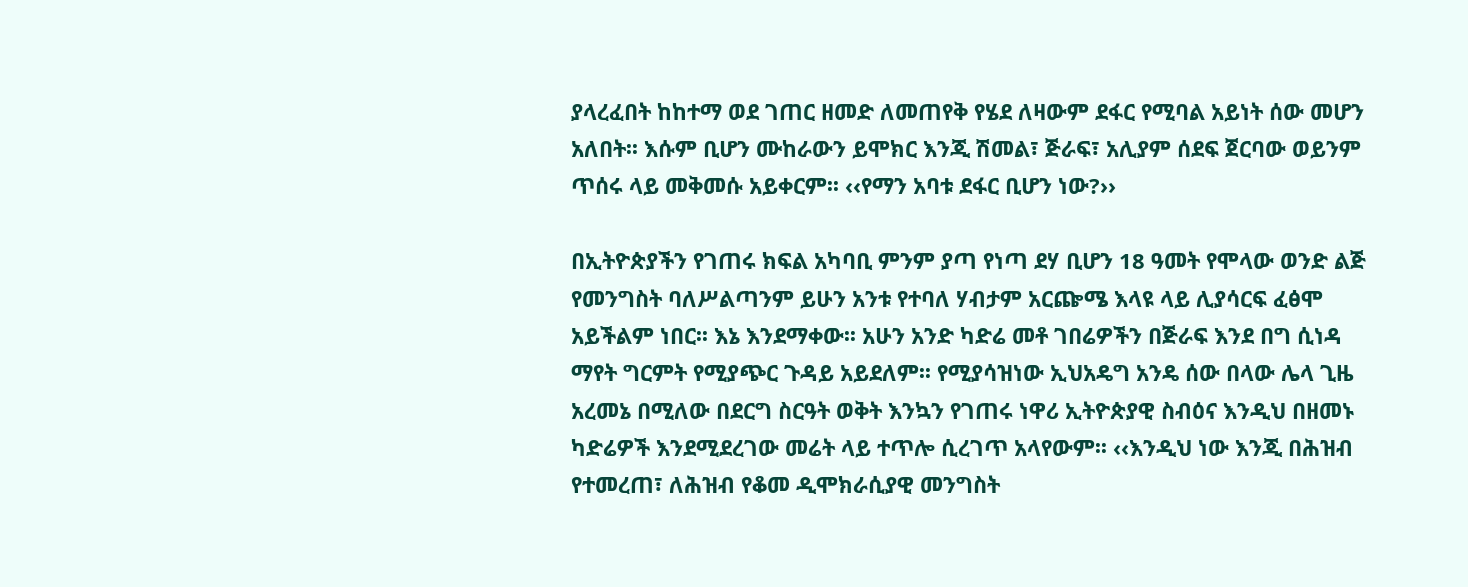ያላረፈበት ከከተማ ወደ ገጠር ዘመድ ለመጠየቅ የሄደ ለዛውም ደፋር የሚባል አይነት ሰው መሆን አለበት፡፡ እሱም ቢሆን ሙከራውን ይሞክር እንጂ ሽመል፣ ጅራፍ፣ አሊያም ሰደፍ ጀርባው ወይንም ጥሰሩ ላይ መቅመሱ አይቀርም፡፡ ‹‹የማን አባቱ ደፋር ቢሆን ነው?››

በኢትዮጵያችን የገጠሩ ክፍል አካባቢ ምንም ያጣ የነጣ ደሃ ቢሆን 18 ዓመት የሞላው ወንድ ልጅ የመንግስት ባለሥልጣንም ይሁን አንቱ የተባለ ሃብታም አርጬሜ እላዩ ላይ ሊያሳርፍ ፈፅሞ አይችልም ነበር፡፡ እኔ እንደማቀው፡፡ አሁን አንድ ካድሬ መቶ ገበሬዎችን በጅራፍ እንደ በግ ሲነዳ ማየት ግርምት የሚያጭር ጉዳይ አይደለም፡፡ የሚያሳዝነው ኢህአዴግ አንዴ ሰው በላው ሌላ ጊዜ አረመኔ በሚለው በደርግ ስርዓት ወቅት እንኳን የገጠሩ ነዋሪ ኢትዮጵያዊ ስብዕና እንዲህ በዘመኑ ካድሬዎች እንደሚደረገው መሬት ላይ ተጥሎ ሲረገጥ አላየውም፡፡ ‹‹እንዲህ ነው እንጂ በሕዝብ የተመረጠ፣ ለሕዝብ የቆመ ዲሞክራሲያዊ መንግስት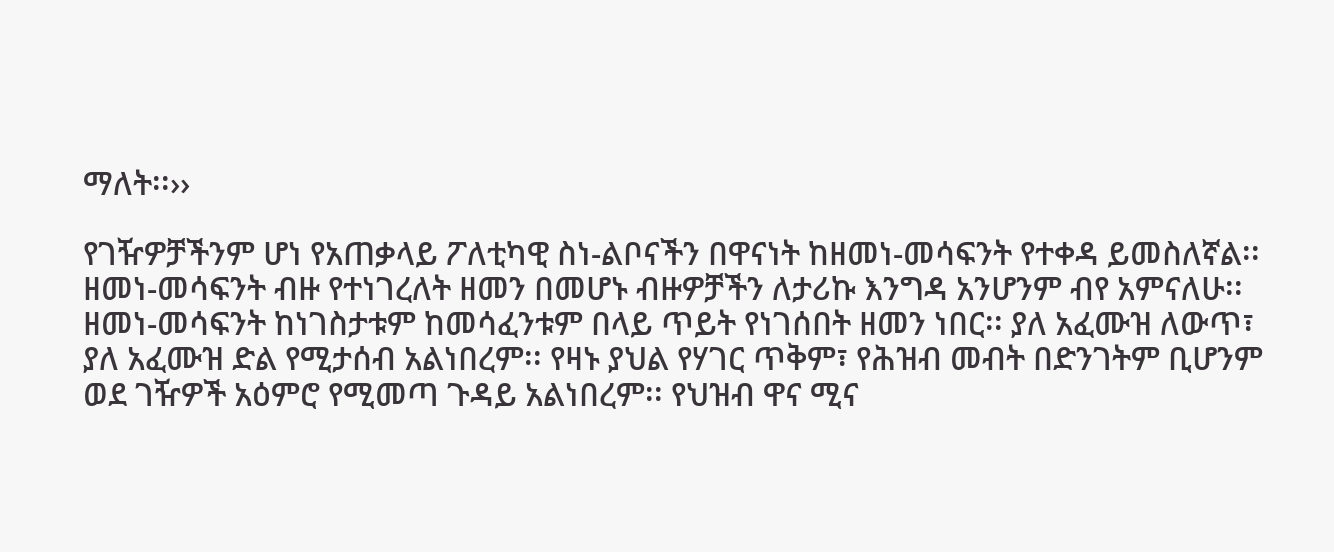ማለት፡፡››

የገዥዎቻችንም ሆነ የአጠቃላይ ፖለቲካዊ ስነ-ልቦናችን በዋናነት ከዘመነ-መሳፍንት የተቀዳ ይመስለኛል፡፡ ዘመነ-መሳፍንት ብዙ የተነገረለት ዘመን በመሆኑ ብዙዎቻችን ለታሪኩ እንግዳ አንሆንም ብየ አምናለሁ፡፡ ዘመነ-መሳፍንት ከነገስታቱም ከመሳፈንቱም በላይ ጥይት የነገሰበት ዘመን ነበር፡፡ ያለ አፈሙዝ ለውጥ፣ ያለ አፈሙዝ ድል የሚታሰብ አልነበረም፡፡ የዛኑ ያህል የሃገር ጥቅም፣ የሕዝብ መብት በድንገትም ቢሆንም ወደ ገዥዎች አዕምሮ የሚመጣ ጉዳይ አልነበረም፡፡ የህዝብ ዋና ሚና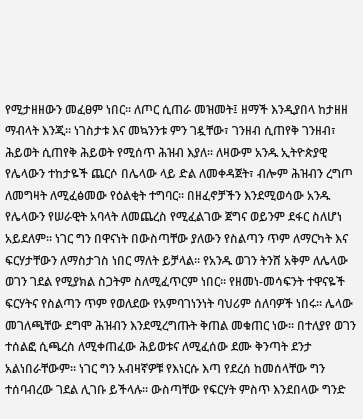የሚታዘዘውን መፈፀም ነበር፡፡ ለጦር ሲጠራ መዝመት፤ ዘማች እንዲያበላ ከታዘዘ ማብላት እንጂ፡፡ ነገስታቱ እና መኳንንቱ ምን ገዷቸው፣ ገንዘብ ሲጠየቅ ገንዘብ፣ ሕይወት ሲጠየቅ ሕይወት የሚሰጥ ሕዝብ እያለ፡፡ ለዛውም አንዱ ኢትዮጵያዊ የሌላውን ተከታዬች ጨርሶ በሌላው ላይ ድል ለመቀዳጀት፣ ብሎም ሕዝብን ረግጦ ለመግዛት ለሚፈፅመው የዕልቂት ተግባር፡፡ በዘፈኖቻችን እንደሚወሳው አንዱ የሌላውን የሠራዊት አባላት ለመጨረስ የሚፈልገው ጀግና ወይንም ደፋር ስለሆነ አይደለም፡፡ ነገር ግን በዋናነት በውስጣቸው ያለውን የስልጣን ጥም ለማርካት እና ፍርሃታቸውን ለማስታገስ ነበር ማለት ይቻላል፡፡ የአንዱ ወገን ትንሸ አቅም ለሌላው ወገን ገደል የሚያክል ስጋትም ስለሚፈጥርም ነበር፡፡ የዘመነ-መሳፍንት ተዋናዬች ፍርሃትና የስልጣን ጥም የወለደው የአምባገነንነት ባህሪም ሰለባዎች ነበሩ፡፡ ሌላው መገለጫቸው ደግሞ ሕዝብን እንደሚረግጡት ቅጠል መቁጠር ነው፡፡ በተለያየ ወገን ተሰልፎ ሲጫረስ ለሚቀጠፈው ሕይወቱና ለሚፈሰው ደሙ ቅንጣት ደንታ አልነበራቸውም፡፡ ነገር ግን አብዛኛዎቹ የእነርሱ እጣ የደረሰ ከመሰላቸው ግን ተሰባብረው ገደል ሊገቡ ይችላሉ፡፡ ውስጣቸው የፍርሃት ምስጥ እንደበላው ግንድ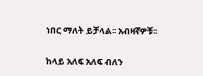ነበር ማለት ይቻላል፡፡ አብዛኛዎቹ፡፡

ከላይ አለፍ አለፍ ብለን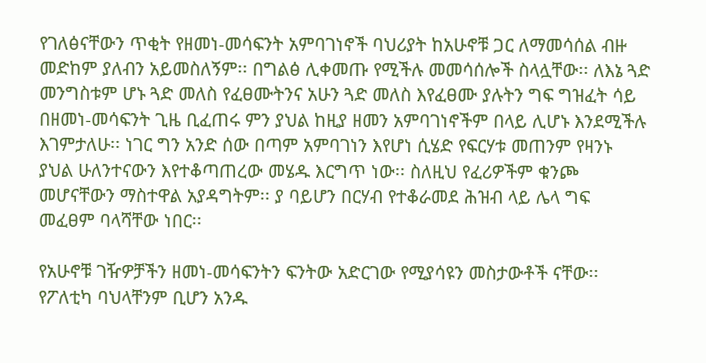የገለፅናቸውን ጥቂት የዘመነ-መሳፍንት አምባገነኖች ባህሪያት ከአሁኖቹ ጋር ለማመሳሰል ብዙ መድከም ያለብን አይመስለኝም፡፡ በግልፅ ሊቀመጡ የሚችሉ መመሳሰሎች ስላሏቸው፡፡ ለእኔ ጓድ መንግስቱም ሆኑ ጓድ መለስ የፈፀሙትንና አሁን ጓድ መለስ እየፈፀሙ ያሉትን ግፍ ግዝፈት ሳይ በዘመነ-መሳፍንት ጊዜ ቢፈጠሩ ምን ያህል ከዚያ ዘመን አምባገነኖችም በላይ ሊሆኑ እንደሚችሉ እገምታለሁ፡፡ ነገር ግን አንድ ሰው በጣም አምባገነን እየሆነ ሲሄድ የፍርሃቱ መጠንም የዛንኑ ያህል ሁለንተናውን እየተቆጣጠረው መሄዱ እርግጥ ነው፡፡ ስለዚህ የፈሪዎችም ቁንጮ መሆናቸውን ማስተዋል አያዳግትም፡፡ ያ ባይሆን በርሃብ የተቆራመደ ሕዝብ ላይ ሌላ ግፍ መፈፀም ባላሻቸው ነበር፡፡

የአሁኖቹ ገዥዎቻችን ዘመነ-መሳፍንትን ፍንትው አድርገው የሚያሳዩን መስታውቶች ናቸው፡፡ የፖለቲካ ባህላቸንም ቢሆን አንዱ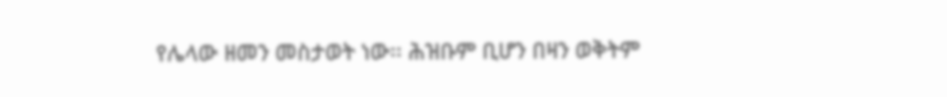የሌላው ዘመን መስታወት ነው፡፡ ሕዝቡም ቢሆን በዛን ወቅትም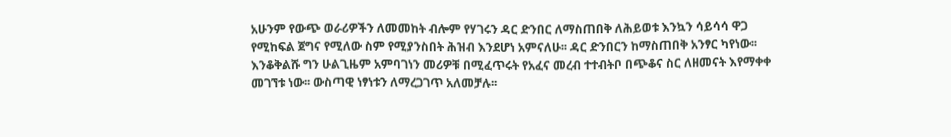አሁንም የውጭ ወራሪዎችን ለመመከት ብሎም የሃገሩን ዳር ድንበር ለማስጠበቅ ለሕይወቱ እንኳን ሳይሳሳ ዋጋ የሚከፍል ጀግና የሚለው ስም የሚያንስበት ሕዝብ እንደሆነ አምናለሁ፡፡ ዳር ድንበርን ከማስጠበቅ አንፃር ካየነው፡፡ እንቆቅልሹ ግን ሁልጊዜም አምባገነን መሪዎቹ በሚፈጥሩት የአፈና መረብ ተተብትቦ በጭቆና ስር ለዘመናት እየማቀቀ መገኘቱ ነው፡፡ ውስጣዊ ነፃነቱን ለማረጋገጥ አለመቻሉ፡፡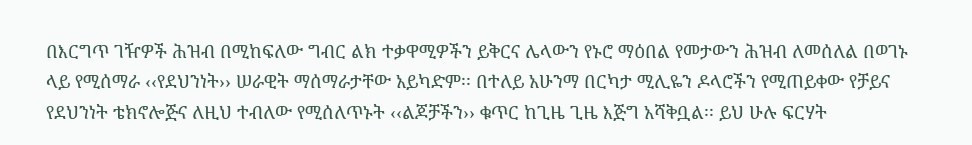በእርግጥ ገዥዎች ሕዝብ በሚከፍለው ግብር ልክ ተቃዋሚዎችን ይቅርና ሌላውን የኑሮ ማዕበል የመታውን ሕዝብ ለመሰለል በወገኑ ላይ የሚሰማራ ‹‹የደህንነት›› ሠራዊት ማሰማራታቸው አይካድም፡፡ በተለይ አሁንማ በርካታ ሚሊዬን ዶላሮችን የሚጠይቀው የቻይና የደህንነት ቴክኖሎጅና ለዚህ ተብለው የሚሰለጥኑት ‹‹ልጆቻችን›› ቁጥር ከጊዜ ጊዜ እጅግ አሻቅቧል፡፡ ይህ ሁሉ ፍርሃት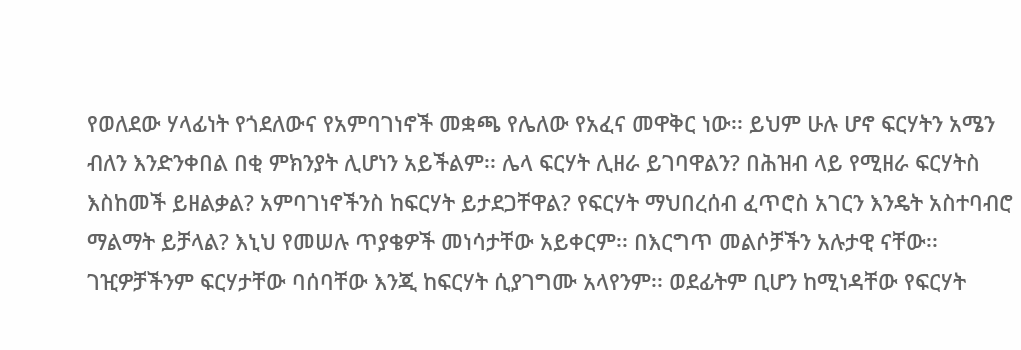የወለደው ሃላፊነት የጎደለውና የአምባገነኖች መቋጫ የሌለው የአፈና መዋቅር ነው፡፡ ይህም ሁሉ ሆኖ ፍርሃትን አሜን ብለን እንድንቀበል በቂ ምክንያት ሊሆነን አይችልም፡፡ ሌላ ፍርሃት ሊዘራ ይገባዋልን? በሕዝብ ላይ የሚዘራ ፍርሃትስ እስከመች ይዘልቃል? አምባገነኖችንስ ከፍርሃት ይታደጋቸዋል? የፍርሃት ማህበረሰብ ፈጥሮስ አገርን እንዴት አስተባብሮ ማልማት ይቻላል? እኒህ የመሠሉ ጥያቄዎች መነሳታቸው አይቀርም፡፡ በእርግጥ መልሶቻችን አሉታዊ ናቸው፡፡ ገዢዎቻችንም ፍርሃታቸው ባሰባቸው እንጂ ከፍርሃት ሲያገግሙ አላየንም፡፡ ወደፊትም ቢሆን ከሚነዳቸው የፍርሃት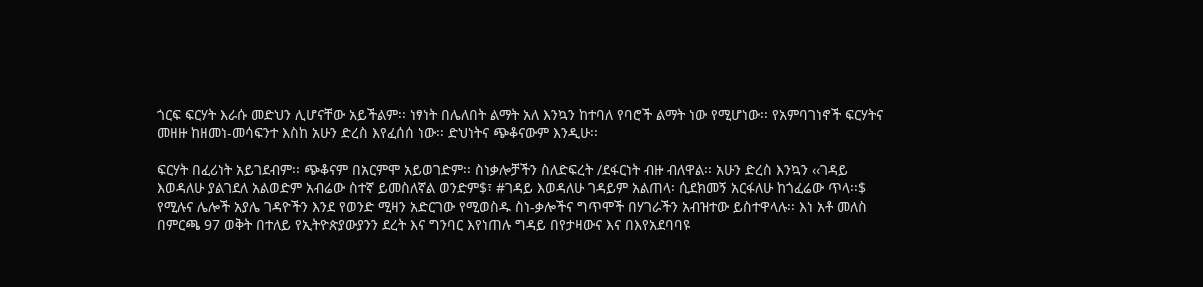ጎርፍ ፍርሃት እራሱ መድህን ሊሆናቸው አይችልም፡፡ ነፃነት በሌለበት ልማት አለ እንኳን ከተባለ የባሮች ልማት ነው የሚሆነው፡፡ የአምባገነኖች ፍርሃትና መዘዙ ከዘመነ-መሳፍንተ እስከ አሁን ድረስ እየፈሰሰ ነው፡፡ ድህነትና ጭቆናውም እንዲሁ፡፡

ፍርሃት በፈሪነት አይገደብም፡፡ ጭቆናም በአርምሞ አይወገድም፡፡ ስነቃሎቻችን ስለድፍረት /ደፋርነት ብዙ ብለዋል፡፡ አሁን ድረስ እንኳን ‹‹ገዳይ እወዳለሁ ያልገደለ አልወድም አብሬው ስተኛ ይመስለኛል ወንድም$፣ #ገዳይ እወዳለሁ ገዳይም አልጠላ፡ ሲደክመኝ አርፋለሁ ከጎፈሬው ጥላ፡፡$ የሚሉና ሌሎች አያሌ ገዳዮችን እንደ የወንድ ሚዛን አድርገው የሚወስዱ ስነ-ቃሎችና ግጥሞች በሃገራችን አብዝተው ይስተዋላሉ፡፡ እነ አቶ መለስ በምርጫ 97 ወቅት በተለይ የኢትዮጵያውያንን ደረት እና ግንባር እየነጠሉ ግዳይ በየታዛውና እና በእየአደባባዩ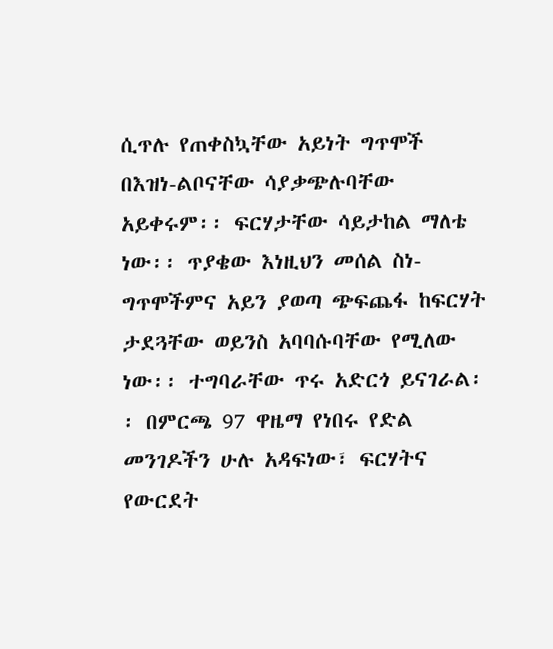ሲጥሉ የጠቀስኳቸው አይነት ግጥሞች በእዝነ-ልቦናቸው ሳያቃጭሉባቸው አይቀሩም፡፡ ፍርሃታቸው ሳይታከል ማለቴ ነው፡፡ ጥያቄው እነዚህን መሰል ስነ-ግጥሞችምና አይን ያወጣ ጭፍጨፋ ከፍርሃት ታደጓቸው ወይንስ አባባሱባቸው የሚለው ነው፡፡ ተግባራቸው ጥሩ አድርጎ ይናገራል፡፡ በምርጫ 97 ዋዜማ የነበሩ የድል መንገዶችን ሁሉ አዳፍነው፣ ፍርሃትና የውርደት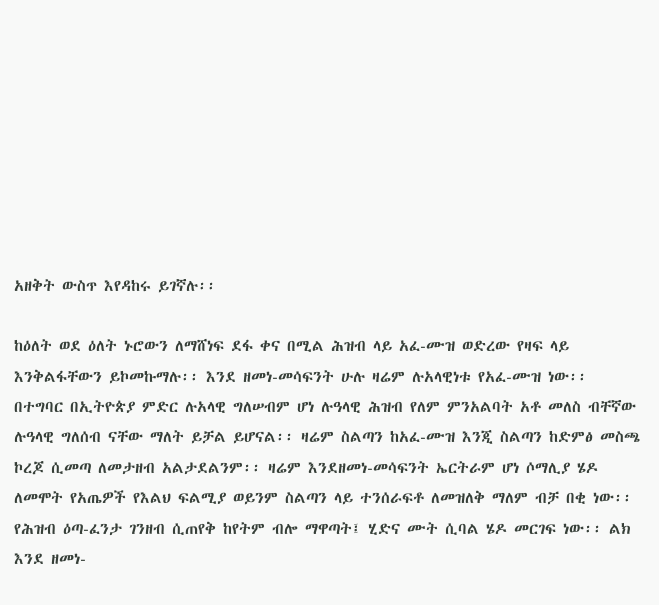አዘቅት ውስጥ እየዳከሩ ይገኛሉ፡፡

ከዕለት ወደ ዕለት ኑሮውን ለማሸነፍ ደፋ ቀና በሚል ሕዝብ ላይ አፈ-ሙዝ ወድረው የዛፍ ላይ እንቅልፋቸውን ይኮመኩማሉ፡፡ እንደ ዘመነ-መሳፍንት ሁሉ ዛሬም ሉአላዊነቱ የአፈ-ሙዝ ነው፡፡ በተግባር በኢትዮጵያ ምድር ሉአላዊ ግለሠብም ሆነ ሉዓላዊ ሕዝብ የለም ምንአልባት አቶ መለስ ብቸኛው ሉዓላዊ ግለሰብ ናቸው ማለት ይቻል ይሆናል፡፡ ዛሬም ስልጣን ከአፈ-ሙዝ እንጂ ስልጣን ከድምፅ መስጫ ኮረጆ ሲመጣ ለመታዘብ አልታደልንም፡፡ ዛሬም እንደዘመነ-መሳፍንት ኤርትራም ሆነ ሶማሊያ ሄዶ ለመሞት የአጤዎች የእልህ ፍልሚያ ወይንም ስልጣን ላይ ተንሰራፍቶ ለመዝለቅ ማለም ብቻ በቂ ነው፡፡ የሕዝብ ዕጣ-ፈንታ ገንዘብ ሲጠየቅ ከየትም ብሎ ማዋጣት፤ ሂድና ሙት ሲባል ሄዶ መርገፍ ነው፡፡ ልክ እንደ ዘመነ-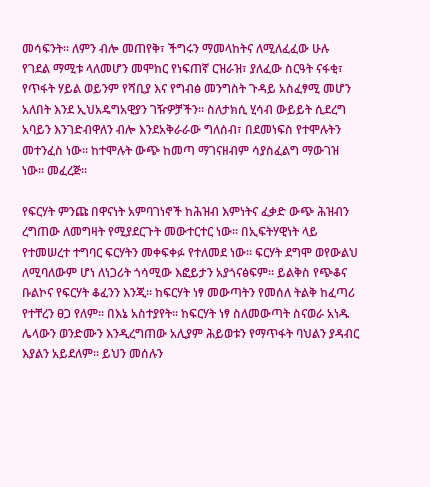መሳፍንት፡፡ ለምን ብሎ መጠየቅ፣ ችግሩን ማመላከትና ለሚለፈፈው ሁሉ የገደል ማሚቱ ላለመሆን መሞከር የነፍጠኛ ርዝራዝ፣ ያለፈው ስርዓት ናፋቂ፣ የጥፋት ሃይል ወይንም የሻቢያ እና የግብፅ መንግስት ጉዳይ አስፈፃሚ መሆን አለበት እንደ ኢህአዴግአዊያን ገዥዎቻችን፡፡ ስለታክሲ ሂሳብ ውይይት ሲደረግ አባይን እንገድብዋለን ብሎ እንደአቅራራው ግለሰብ፣ በደመነፍስ የተሞሉትን መተንፈስ ነው፡፡ ከተሞሉት ውጭ ከመጣ ማገናዘብም ሳያስፈልግ ማውገዝ ነው፡፡ መፈረጅ፡፡

የፍርሃት ምንጩ በዋናነት አምባገነኖች ከሕዝብ እምነትና ፈቃድ ውጭ ሕዝብን ረግጠው ለመግዛት የሚያደርጉት መውተርተር ነው፡፡ በኢፍትሃዊነት ላይ የተመሠረተ ተግባር ፍርሃትን መቀፍቀፉ የተለመደ ነው፡፡ ፍርሃት ደግሞ ወየውልህ ለሚባለውም ሆነ ለነጋሪት ጎሳሚው እፎይታን አያጎናፅፍም፡፡ ይልቅስ የጭቆና ቡልኮና የፍርሃት ቆፈንን እንጂ፡፡ ከፍርሃት ነፃ መውጣትን የመሰለ ትልቅ ከፈጣሪ የተቸረን ፀጋ የለም፡፡ በእኔ አስተያየት፡፡ ከፍርሃት ነፃ ስለመውጣት ስናወራ አነዱ ሌላውን ወንድሙን እንዲረግጠው አሊያም ሕይወቱን የማጥፋት ባህልን ያዳብር እያልን አይደለም፡፡ ይህን መሰሉን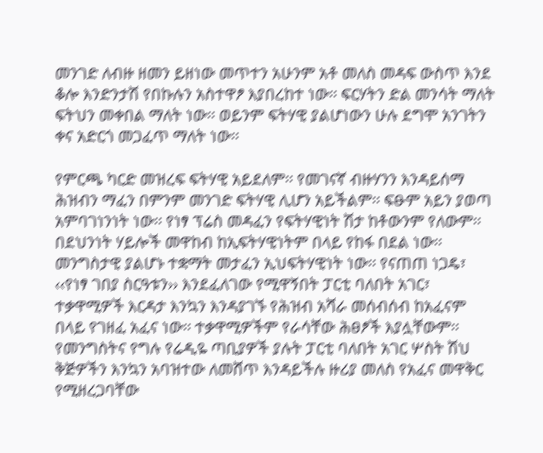መንገድ ለብዙ ዘመን ይዘነው መጥተን አሁንም አቶ መለስ መዳፍ ውስጥ እንደ ቆሎ እንድንታሽ የበኩሉን አስተዋፆ እያበረከተ ነው፡፡ ፍርሃትን ድል መንሳት ማለት ፍትህን መቀበል ማለት ነው፡፡ ወይንም ፍትሃዊ ያልሆነውን ሁሉ ደግሞ አንገትን ቀና አድርጎ መጋፈጥ ማለት ነው፡፡

የምርጫ ካርድ መዝረፍ ፍትሃዊ አይደለም፡፡ የመገናኛ ብዙሃንን እንዳይሰማ ሕዝብን ማፈን በምንም መንገድ ፍትሃዊ ሊሆን አይችልም፡፡ ፍፁም አይን ያወጣ አምባገነንነት ነው፡፡ የነፃ ፕሬስ መዳፈን የፍትሃዊነት ሽታ ከቶውንም የለውም፡፡ በደህንነት ሃይሎች መዋከብ ከኢፍትሃዊነትም በላይ የከፋ በደል ነው፡፡ መንግስታዊ ያልሆኑ ተቋማት መታፈን ኢህፍትሃዊነት ነው፡፡ የናጠጠ ነጋዴ፣ ‹‹የነፃ ገበያ ስርዓቱን›› እንደፈለገው የሚዋኝበት ፓርቲ ባለበት አገር፣ ተቃዋሚዎች እርዳታ እንኳን እንዳያገኙ የሕዝብ አሻራ መሰብሰብ ከአፈናም በላይ የገዘፈ አፈና ነው፡፡ ተቃዋሚዎችም የራሳቸው ሕፀፆች እያሏቸውም፡፡ የመንግስትና የግሉ የሬዲዬ ጣቢያዎች ያሉት ፓርቲ ባለበት አገር ሦስት ሽህ ቅጅዎችን እንኳን አባዝተው ለመሸጥ እንዳይችሉ ዙሪያ መለስ የአፈና መዋቅር የሚዘረጋባቸው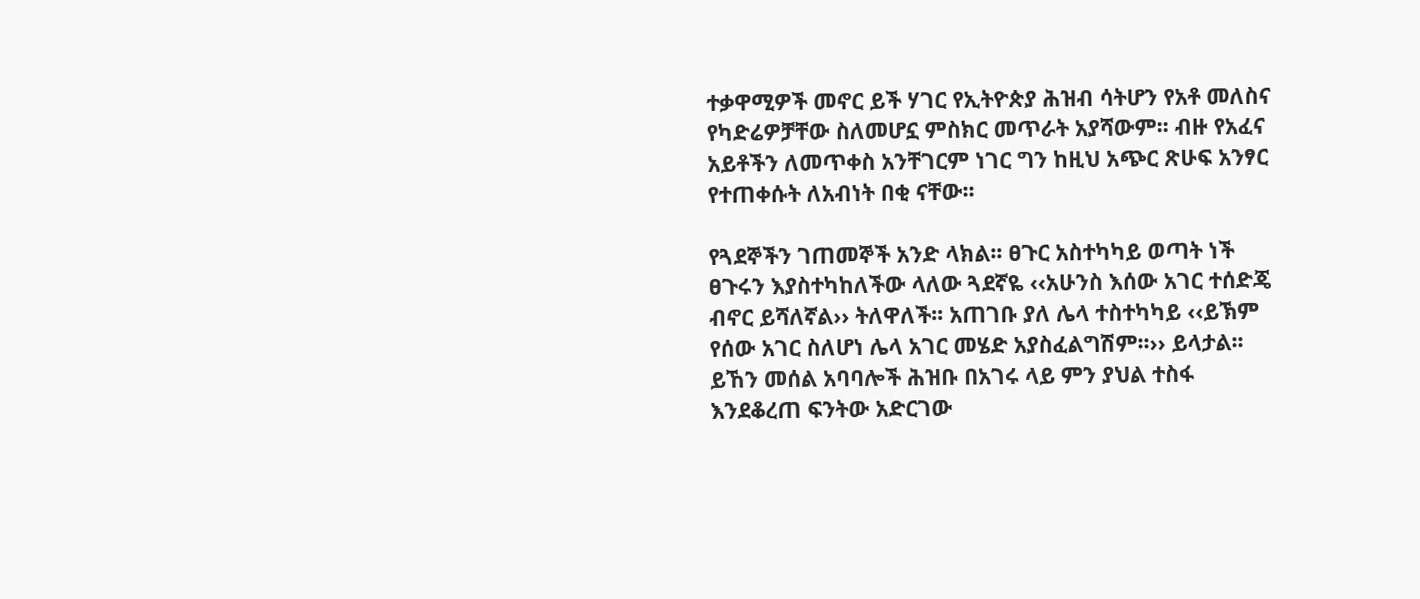ተቃዋሚዎች መኖር ይች ሃገር የኢትዮጵያ ሕዝብ ሳትሆን የአቶ መለስና የካድሬዎቻቸው ስለመሆኗ ምስክር መጥራት አያሻውም፡፡ ብዙ የአፈና አይቶችን ለመጥቀስ አንቸገርም ነገር ግን ከዚህ አጭር ጽሁፍ አንፃር የተጠቀሱት ለአብነት በቂ ናቸው፡፡

የጓደኞችን ገጠመኞች አንድ ላክል፡፡ ፀጉር አስተካካይ ወጣት ነች ፀጉሩን እያስተካከለችው ላለው ጓደኛዬ ‹‹አሁንስ እሰው አገር ተሰድጄ ብኖር ይሻለኛል›› ትለዋለች፡፡ አጠገቡ ያለ ሌላ ተስተካካይ ‹‹ይኽም የሰው አገር ስለሆነ ሌላ አገር መሄድ አያስፈልግሽም፡፡›› ይላታል፡፡ ይኸን መሰል አባባሎች ሕዝቡ በአገሩ ላይ ምን ያህል ተስፋ እንደቆረጠ ፍንትው አድርገው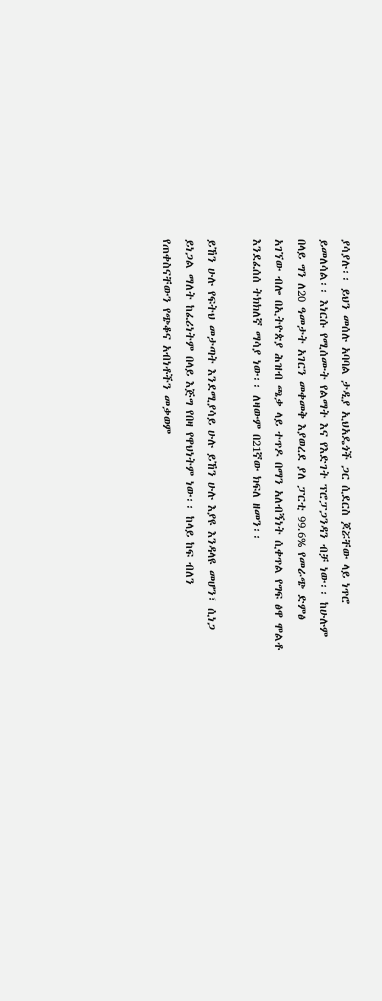ያሳያሉ፡፡ ይህን መሰሉ አባባል ታዲያ ኢህአዴጎች ጋር ሲደርስ ጆሯቸው ላይ ነጥሮ ይመለሳል፡፡ እነርሱ የሚሰሙት የልማት እና የእድገት ፕሮፓጋንዳን ብቻ ነው፡፡ ከሁሉም በላይ ግን ለ20 ዓመታት አገርን መቀመቅ እያወረደ ያለ ፓርቲ 99.6% የመራጭ ድምፅ አገኘው ብሎ በኢትዮጵያ ሕዝብ ጫቃ ላይ ተጥዶ በማን አለብኝነት ሲቀጥል የግፍ ፅዋ ሞልቶ እንደፈሰሰ ትክክለኛ ማሳያ ነው፡፡ ለዛውም በ21ኛው ክፍለ ዘመን፡፡

ይኸን ሁሉ የፍትህ መታጣት እንደሚያሳይ ሁሉ ይኸን ሁሉ እያዩ እንዳላዩ መሆን፣ ሲነጋ ይነጋል ማለት ከፈሪነትም በላይ እጅግ የበዛ የዋህነትም ነው፡፡ ከላይ ከፍ ብለን የጠቀስናቸውን የጭቆና አብነቶችን መቃወም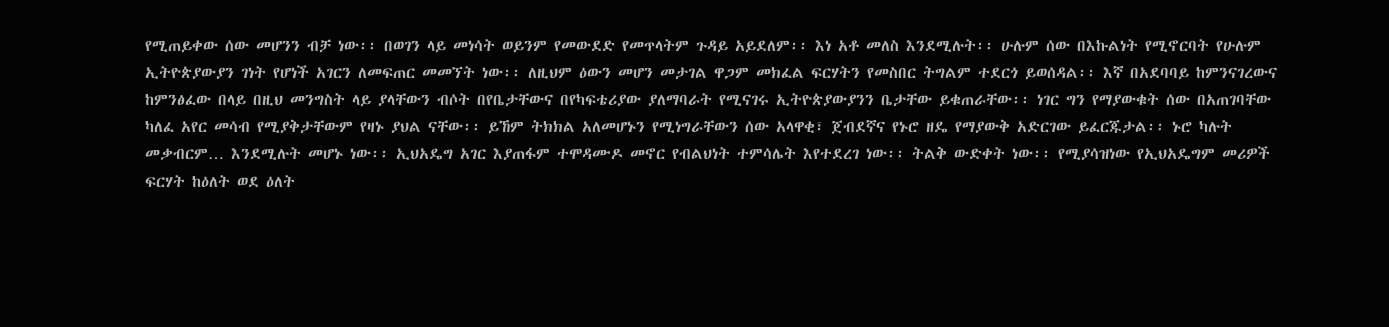የሚጠይቀው ሰው መሆንን ብቻ ነው፡፡ በወገን ላይ መነሳት ወይንም የመውደድ የመጥላትም ጉዳይ አይደለም፡፡ እነ አቶ መለስ እንደሚሉት፡፡ ሁሉም ሰው በእኩልነት የሚኖርባት የሁሉም ኢትዮጵያውያን ገነት የሆነች አገርን ለመፍጠር መመኘት ነው፡፡ ለዚህም ዕውን መሆን መታገል ዋጋም መክፈል ፍርሃትን የመስበር ትግልም ተደርጎ ይወሰዳል፡፡ እኛ በአደባባይ ከምንናገረውና ከምንፅፈው በላይ በዚህ መንግስት ላይ ያላቸውን ብሶት በየቤታቸውና በየካፍቴሪያው ያለማባራት የሚናገሩ ኢትዮጵያውያንን ቤታቸው ይቁጠራቸው፡፡ ነገር ግን የማያውቁት ሰው በአጠገባቸው ካለፈ አየር መሳብ የሚያቅታቸውም የዛኑ ያህል ናቸው፡፡ ይኸም ትክክል አለመሆኑን የሚነግራቸውን ሰው አላዋቂ፣ ጀብደኛና የኑሮ ዘዴ የማያውቅ አድርገው ይፈርጁታል፡፡ ኑሮ ካሉት መቃብርም… እንደሚሉት መሆኑ ነው፡፡ ኢህአዴግ አገር እያጠፋም ተሞዳሙዶ መኖር የብልህነት ተምሳሌት እየተደረገ ነው፡፡ ትልቅ ውድቀት ነው፡፡ የሚያሳዝነው የኢህአዴግም መሪዎች ፍርሃት ከዕለት ወደ ዕለት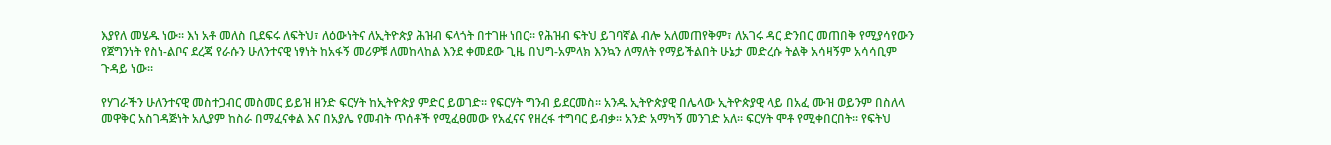እያየለ መሄዱ ነው፡፡ እነ አቶ መለስ ቢደፍሩ ለፍትህ፣ ለዕውነትና ለኢትዮጵያ ሕዝብ ፍላጎት በተገዙ ነበር፡፡ የሕዝብ ፍትህ ይገባኛል ብሎ አለመጠየቅም፣ ለአገሩ ዳር ድንበር መጠበቅ የሚያሳየውን የጀግንነት የስነ-ልቦና ደረጃ የራሱን ሁለንተናዊ ነፃነት ከአፋኝ መሪዎቹ ለመከላከል እንደ ቀመደው ጊዜ በህግ-አምላክ እንኳን ለማለት የማይችልበት ሁኔታ መድረሱ ትልቅ አሳዛኝም አሳሳቢም ጉዳይ ነው፡፡

የሃገራችን ሁለንተናዊ መስተጋብር መስመር ይይዝ ዘንድ ፍርሃት ከኢትዮጵያ ምድር ይወገድ፡፡ የፍርሃት ግንብ ይደርመስ፡፡ አንዱ ኢትዮጵያዊ በሌላው ኢትዮጵያዊ ላይ በአፈ ሙዝ ወይንም በስለላ መዋቅር አስገዳጅነት አሊያም ከስራ በማፈናቀል እና በአያሌ የመብት ጥሰቶች የሚፈፀመው የአፈናና የዘረፋ ተግባር ይብቃ፡፡ አንድ አማካኝ መንገድ አለ፡፡ ፍርሃት ሞቶ የሚቀበርበት፡፡ የፍትህ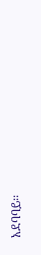አደባባይ፡፡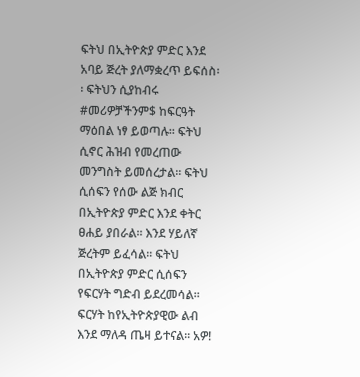ፍትህ በኢትዮጵያ ምድር እንደ አባይ ጅረት ያለማቋረጥ ይፍሰስ፡፡ ፍትህን ሲያከብሩ #መሪዎቻችንም$ ከፍርዓት ማዕበል ነፃ ይወጣሉ፡፡ ፍትህ ሲኖር ሕዝብ የመረጠው መንግስት ይመሰረታል፡፡ ፍትህ ሲሰፍን የሰው ልጅ ክብር በኢትዮጵያ ምድር እንደ ቀትር ፀሐይ ያበራል፡፡ እንደ ሃይለኛ ጅረትም ይፈሳል፡፡ ፍትህ በኢትዮጵያ ምድር ሲሰፍን የፍርሃት ግድብ ይደረመሳል፡፡ ፍርሃት ከየኢትዮጵያዊው ልብ እንደ ማለዳ ጤዛ ይተናል፡፡ አዎ!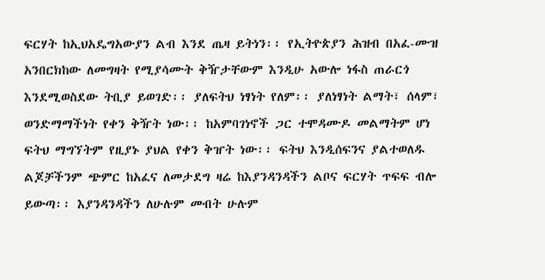ፍርሃት ከኢህአዴግአውያን ልብ እንደ ጤዛ ይትነን፡፡ የኢትዮጵያን ሕዝብ በአፈ-ሙዝ አንበርክከው ለመግዛት የሚያሳሙት ቅዥታቸውም እንዲሁ አውሎ ነፋስ ጠራርጎ እንደሚወስደው ትቢያ ይወገድ፡፡ ያለፍትህ ነፃነት የለም፡፡ ያለነፃነት ልማት፣ ሰላም፣ ወንድማማችነት የቀን ቅዥት ነው፡፡ ከአምባገነኖች ጋር ተሞዳሙዶ መልማትም ሆነ ፍትህ ማግኘትም የዚያኑ ያህል የቀን ቅዠት ነው፡፡ ፍትህ እንዲሰፍንና ያልተወለዱ ልጆቻችንም ጭምር ከአፈና ለመታደግ ዛሬ ከእያንዳንዳችን ልቦና ፍርሃት ጥፍፍ ብሎ ይውጣ፡፡ እያንዳንዳችን ለሁሉም መብት ሁሉም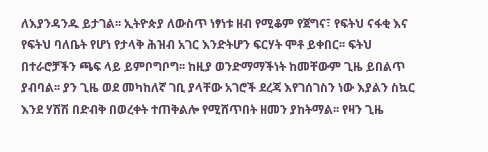ለእያንዳንዱ ይታገል፡፡ ኢትዮጵያ ለውስጥ ነፃነቱ ዘብ የሚቆም የጀግና፣ የፍትህ ናፋቂ እና የፍትህ ባለቤት የሆነ የታላቅ ሕዝብ አገር እንድትሆን ፍርሃት ሞቶ ይቀበር፡፡ ፍትህ በተራሮቻችን ጫፍ ላይ ይምቦግቦግ፡፡ ከዚያ ወንድማማችነት ከመቸውም ጊዜ ይበልጥ ያብባል፡፡ ያን ጊዜ ወደ መካከለኛ ገቢ ያላቸው አገሮች ደረጃ እየገሰገስን ነው እያልን ስኳር እንደ ሃሽሽ በድብቅ በወረቀት ተጠቅልሎ የሚሸጥበት ዘመን ያከትማል፡፡ የዛን ጊዜ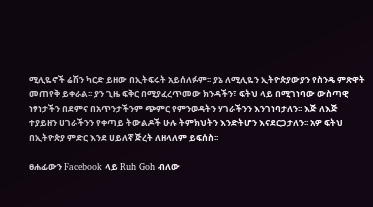ሚሊዬኖች ሬሽን ካርድ ይዘው በኢትፍሩት አይሰለፉም፡፡ ያኔ ለሚሊዬን ኢትዮጵያውያን የስንዴ ምጽዋት መጠየቅ ይቀራል፡፡ ያን ጊዜ ፍቅር በሚያፈረጥመው ክንዳችን፣ ፍትህ ላይ በሚገነባው ውስጣዊ ነፃነታችን በደምና በአጥንታችንም ጭምር የምንወዳትን ሃገራችንን እንገነባታለን፡፡ እጅ ለእጅ ተያይዘን ሀገራችንን የቀጣይ ትውልዶች ሁሉ ትምክህትን እንድትሆን እናደርጋታለን፡፡ አዎ ፍትህ በኢትዮጵያ ምድር እንደ ሀይለኛ ጅረት ለዘላለም ይፍሰስ፡፡

ፀሐፊውን Facebook ላይ Ruh Goh ብለው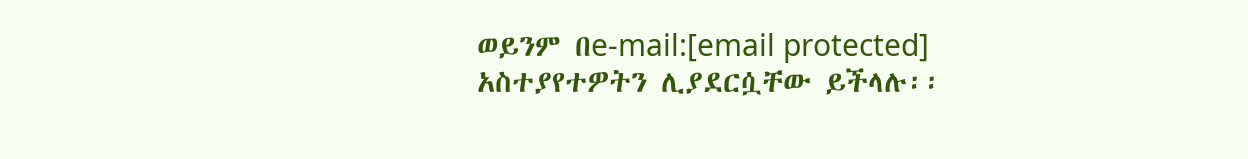ወይንም በe-mail:[email protected] አስተያየተዎትን ሊያደርሷቸው ይችላሉ፡፡